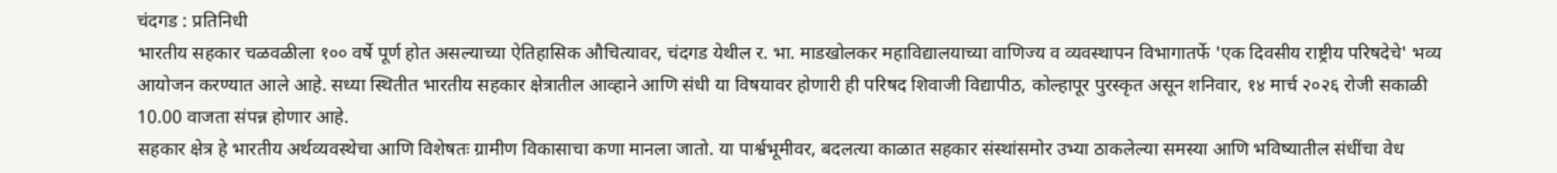चंदगड : प्रतिनिधी
भारतीय सहकार चळवळीला १०० वर्षे पूर्ण होत असल्याच्या ऐतिहासिक औचित्यावर, चंदगड येथील र. भा. माडखोलकर महाविद्यालयाच्या वाणिज्य व व्यवस्थापन विभागातर्फे 'एक दिवसीय राष्ट्रीय परिषदेचे' भव्य आयोजन करण्यात आले आहे. सध्या स्थितीत भारतीय सहकार क्षेत्रातील आव्हाने आणि संधी या विषयावर होणारी ही परिषद शिवाजी विद्यापीठ, कोल्हापूर पुरस्कृत असून शनिवार, १४ मार्च २०२६ रोजी सकाळी 10.00 वाजता संपन्न होणार आहे.
सहकार क्षेत्र हे भारतीय अर्थव्यवस्थेचा आणि विशेषतः ग्रामीण विकासाचा कणा मानला जातो. या पार्श्वभूमीवर, बदलत्या काळात सहकार संस्थांसमोर उभ्या ठाकलेल्या समस्या आणि भविष्यातील संधींचा वेध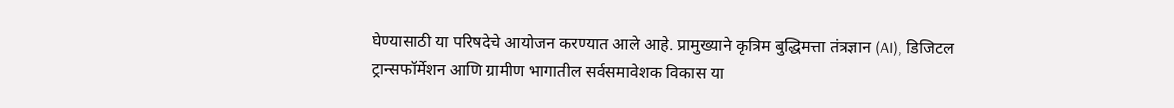घेण्यासाठी या परिषदेचे आयोजन करण्यात आले आहे. प्रामुख्याने कृत्रिम बुद्धिमत्ता तंत्रज्ञान (AI), डिजिटल ट्रान्सफॉर्मेशन आणि ग्रामीण भागातील सर्वसमावेशक विकास या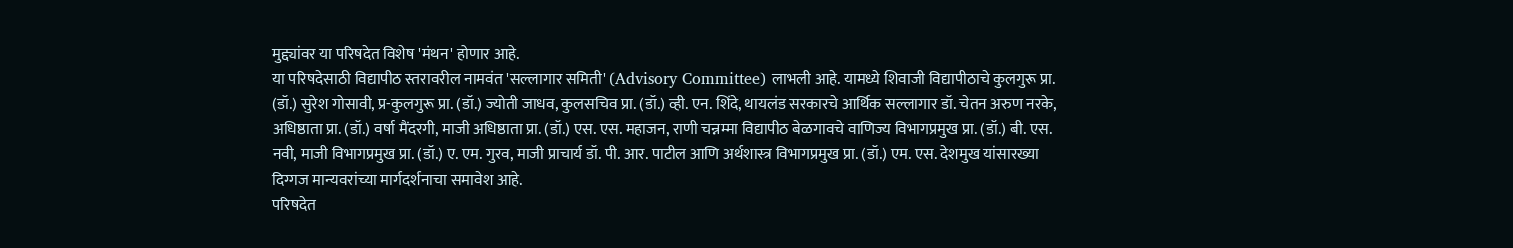मुद्द्यांवर या परिषदेत विशेष 'मंथन' होणार आहे.
या परिषदेसाठी विद्यापीठ स्तरावरील नामवंत 'सल्लागार समिती' (Advisory Committee) लाभली आहे. यामध्ये शिवाजी विद्यापीठाचे कुलगुरू प्रा. (डॉ.) सुरेश गोसावी, प्र-कुलगुरू प्रा. (डॉ.) ज्योती जाधव, कुलसचिव प्रा. (डॉ.) व्ही. एन. शिंदे, थायलंड सरकारचे आर्थिक सल्लागार डॉ. चेतन अरुण नरके, अधिष्ठाता प्रा. (डॉ.) वर्षा मैंदरगी, माजी अधिष्ठाता प्रा. (डॉ.) एस. एस. महाजन, राणी चन्नम्मा विद्यापीठ बेळगावचे वाणिज्य विभागप्रमुख प्रा. (डॉ.) बी. एस. नवी, माजी विभागप्रमुख प्रा. (डॉ.) ए. एम. गुरव, माजी प्राचार्य डॉ. पी. आर. पाटील आणि अर्थशास्त्र विभागप्रमुख प्रा. (डॉ.) एम. एस. देशमुख यांसारख्या दिग्गज मान्यवरांच्या मार्गदर्शनाचा समावेश आहे.
परिषदेत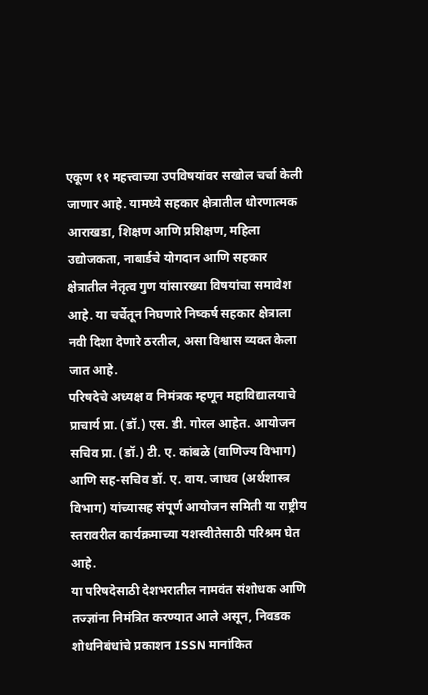एकूण ११ महत्त्वाच्या उपविषयांवर सखोल चर्चा केली जाणार आहे. यामध्ये सहकार क्षेत्रातील धोरणात्मक आराखडा, शिक्षण आणि प्रशिक्षण, महिला उद्योजकता, नाबार्डचे योगदान आणि सहकार क्षेत्रातील नेतृत्व गुण यांसारख्या विषयांचा समावेश आहे. या चर्चेतून निघणारे निष्कर्ष सहकार क्षेत्राला नवी दिशा देणारे ठरतील, असा विश्वास व्यक्त केला जात आहे.
परिषदेचे अध्यक्ष व निमंत्रक म्हणून महाविद्यालयाचे प्राचार्य प्रा. (डॉ.) एस. डी. गोरल आहेत. आयोजन सचिव प्रा. (डॉ.) टी. ए. कांबळे (वाणिज्य विभाग) आणि सह-सचिव डॉ. ए. वाय. जाधव (अर्थशास्त्र विभाग) यांच्यासह संपूर्ण आयोजन समिती या राष्ट्रीय स्तरावरील कार्यक्रमाच्या यशस्वीतेसाठी परिश्रम घेत आहे.
या परिषदेसाठी देशभरातील नामवंत संशोधक आणि तज्ज्ञांना निमंत्रित करण्यात आले असून, निवडक शोधनिबंधांचे प्रकाशन ISSN मानांकित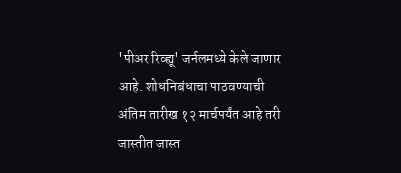'पीअर रिव्ह्यू' जर्नलमध्ये केले जाणार आहे. शोधनिबंधाचा पाठवण्याची अंतिम तारीख १२ मार्चपर्यंत आहे तरी जास्तीत जास्त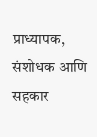प्राध्यापक, संशोधक आणि सहकार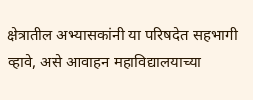क्षेत्रातील अभ्यासकांनी या परिषदेत सहभागी व्हावे, असे आवाहन महाविद्यालयाच्या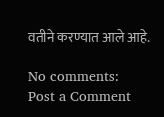वतीने करण्यात आले आहे.

No comments:
Post a Comment